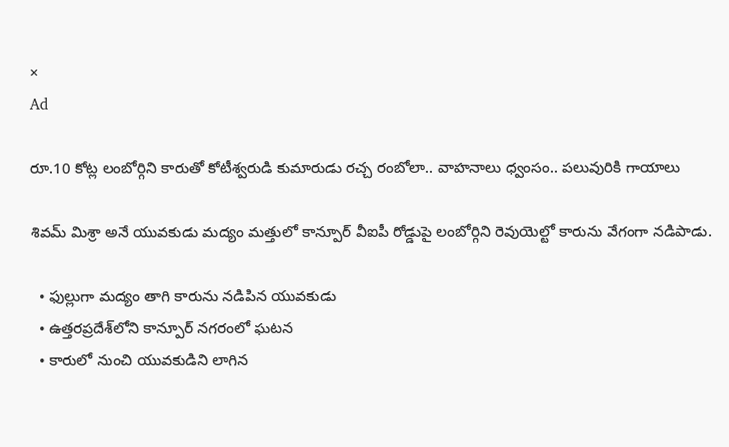×
Ad

రూ.10 కోట్ల లంబోర్గిని కారుతో కోటీశ్వరుడి కుమారుడు రచ్చ రంబోలా.. వాహనాలు ధ్వంసం.. పలువురికి గాయాలు

శివమ్ మిశ్రా అనే యువకుడు మద్యం మత్తులో కాన్పూర్ వీఐపీ రోడ్డుపై లంబోర్గిని రెవుయెల్టో కారును వేగంగా నడిపాడు.

  • ఫుల్లుగా మద్యం తాగి కారును నడిపిన యువకుడు
  • ఉత్తరప్రదేశ్‌లోని కాన్పూర్ నగరంలో ఘటన
  • కారులో నుంచి యువకుడిని లాగిన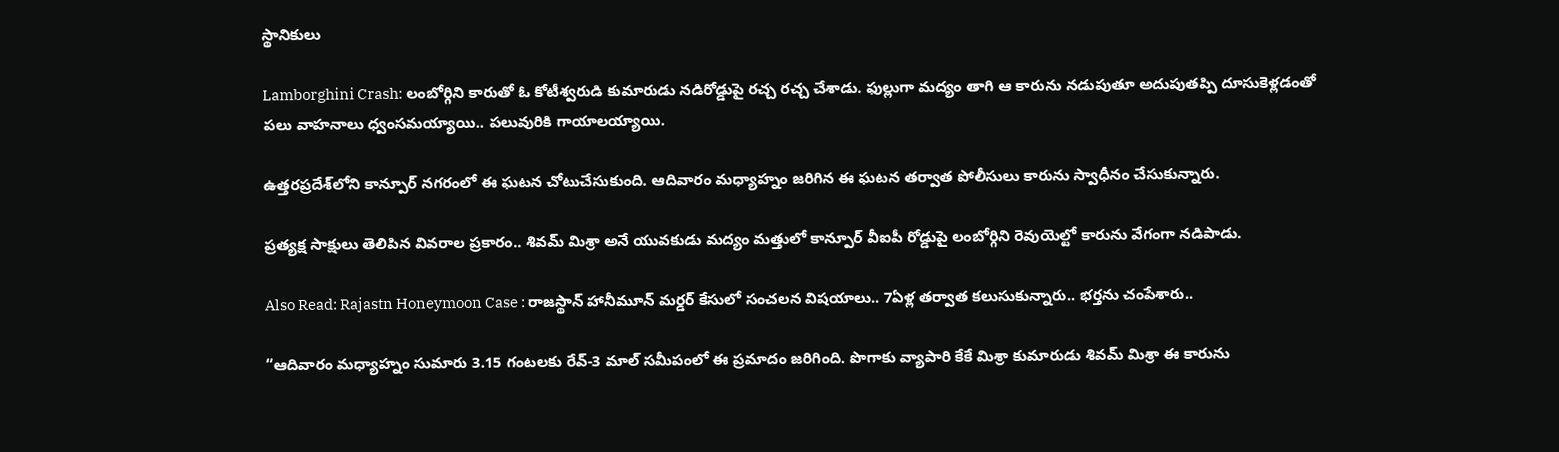స్థానికులు

Lamborghini Crash: లంబోర్గిని కారుతో ఓ కోటీశ్వరుడి కుమారుడు నడిరోడ్డుపై రచ్చ రచ్చ చేశాడు. ఫుల్లుగా మద్యం తాగి ఆ కారును నడుపుతూ అదుపుతప్పి దూసుకెళ్లడంతో పలు వాహనాలు ధ్వంసమయ్యాయి.. పలువురికి గాయాలయ్యాయి.

ఉత్తరప్రదేశ్‌లోని కాన్పూర్ నగరంలో ఈ ఘటన చోటుచేసుకుంది. ఆదివారం మధ్యాహ్నం జరిగిన ఈ ఘటన తర్వాత పోలీసులు కారును స్వాధీనం చేసుకున్నారు.

ప్రత్యక్ష సాక్షులు తెలిపిన వివరాల ప్రకారం.. శివమ్ మిశ్రా అనే యువకుడు మద్యం మత్తులో కాన్పూర్ వీఐపీ రోడ్డుపై లంబోర్గిని రెవుయెల్టో కారును వేగంగా నడిపాడు.

Also Read: Rajastn Honeymoon Case : రాజస్థాన్ హానీమూన్ మర్డర్‌ కేసులో సంచలన విషయాలు.. 7ఏళ్ల తర్వాత కలుసుకున్నారు.. భర్తను చంపేశారు..

“ఆదివారం మధ్యాహ్నం సుమారు 3.15 గంటలకు రేవ్-3 మాల్ సమీపంలో ఈ ప్రమాదం జరిగింది. పొగాకు వ్యాపారి కేకే మిశ్రా కుమారుడు శివమ్ మిశ్రా ఈ కారును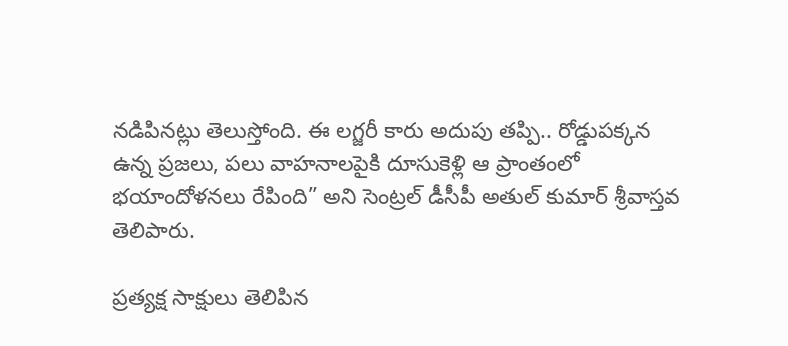నడిపినట్లు తెలుస్తోంది. ఈ లగ్జరీ కారు అదుపు తప్పి.. రోడ్డుపక్కన ఉన్న ప్రజలు, పలు వాహనాలపైకి దూసుకెళ్లి ఆ ప్రాంతంలో భయాందోళనలు రేపింది” అని సెంట్రల్ డీసీపీ అతుల్ కుమార్ శ్రీవాస్తవ తెలిపారు.

ప్రత్యక్ష సాక్షులు తెలిపిన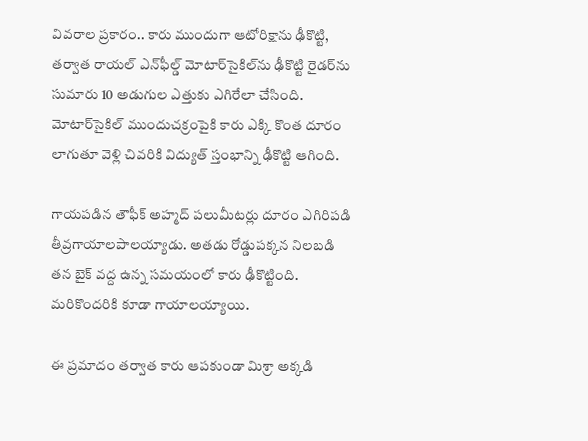వివరాల ప్రకారం.. కారు ముందుగా ఆటోరిక్షాను ఢీకొట్టి, తర్వాత రాయల్ ఎన్‌ఫీల్డ్ మోటార్‌సైకిల్‌ను ఢీకొట్టి రైడర్‌ను సుమారు 10 అడుగుల ఎత్తుకు ఎగిరేలా చేసింది. మోటార్‌సైకిల్ ముందుచక్రంపైకి కారు ఎక్కి కొంత దూరం లాగుతూ వెళ్లి చివరికి విద్యుత్ స్తంభాన్ని ఢీకొట్టి ఆగింది.

గాయపడిన తౌఫీక్ అహ్మద్ పలుమీటర్లు దూరం ఎగిరిపడి తీవ్రగాయాలపాలయ్యాడు. అతడు రోడ్డుపక్కన నిలబడి తన బైక్ వద్ద ఉన్న సమయంలో కారు ఢీకొట్టింది. మరికొందరికి కూడా గాయాలయ్యాయి.

ఈ ప్రమాదం తర్వాత కారు ఆపకుండా మిశ్రా అక్కడి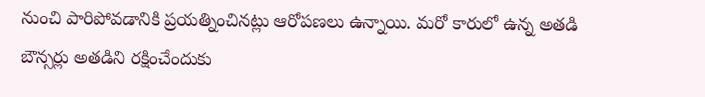నుంచి పారిపోవడానికి ప్రయత్నించినట్లు ఆరోపణలు ఉన్నాయి. మరో కారులో ఉన్న అతడి బౌన్సర్లు అతడిని రక్షించేందుకు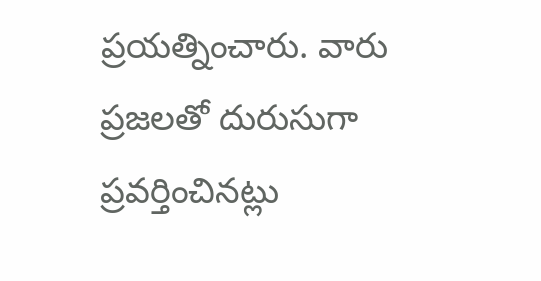ప్రయత్నించారు. వారు ప్రజలతో దురుసుగా ప్రవర్తించినట్లు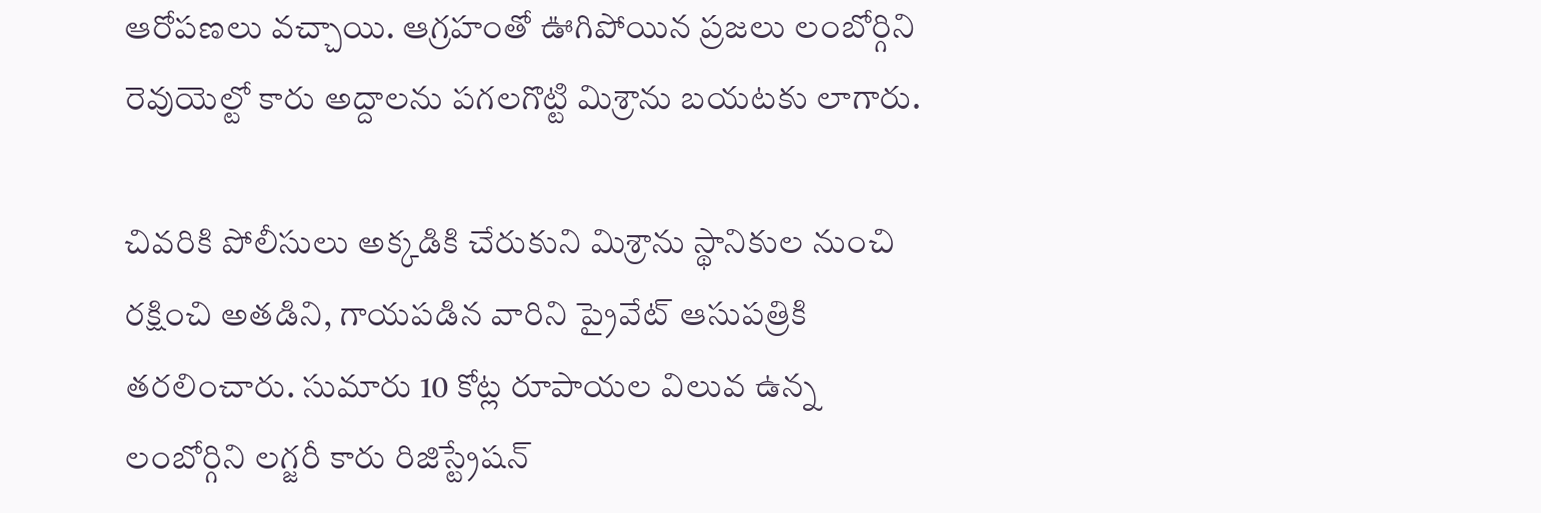ఆరోపణలు వచ్చాయి. ఆగ్రహంతో ఊగిపోయిన ప్రజలు లంబోర్గిని రెవుయెల్టో కారు అద్దాలను పగలగొట్టి మిశ్రాను బయటకు లాగారు.

చివరికి పోలీసులు అక్కడికి చేరుకుని మిశ్రాను స్థానికుల నుంచి రక్షించి అతడిని, గాయపడిన వారిని ప్రైవేట్ ఆసుపత్రికి తరలించారు. సుమారు 10 కోట్ల రూపాయల విలువ ఉన్న లంబోర్గిని లగ్జరీ కారు రిజిస్ట్రేషన్‌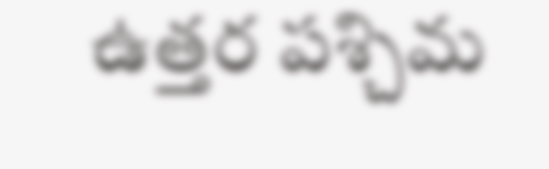ఉత్తర పశ్చిమ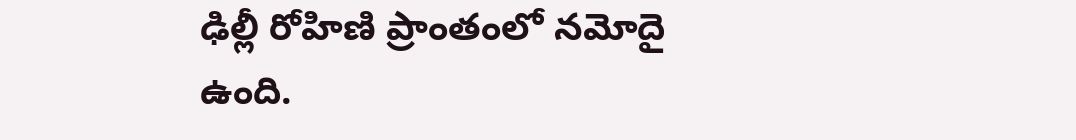ఢిల్లీ రోహిణి ప్రాంతంలో నమోదై ఉంది.